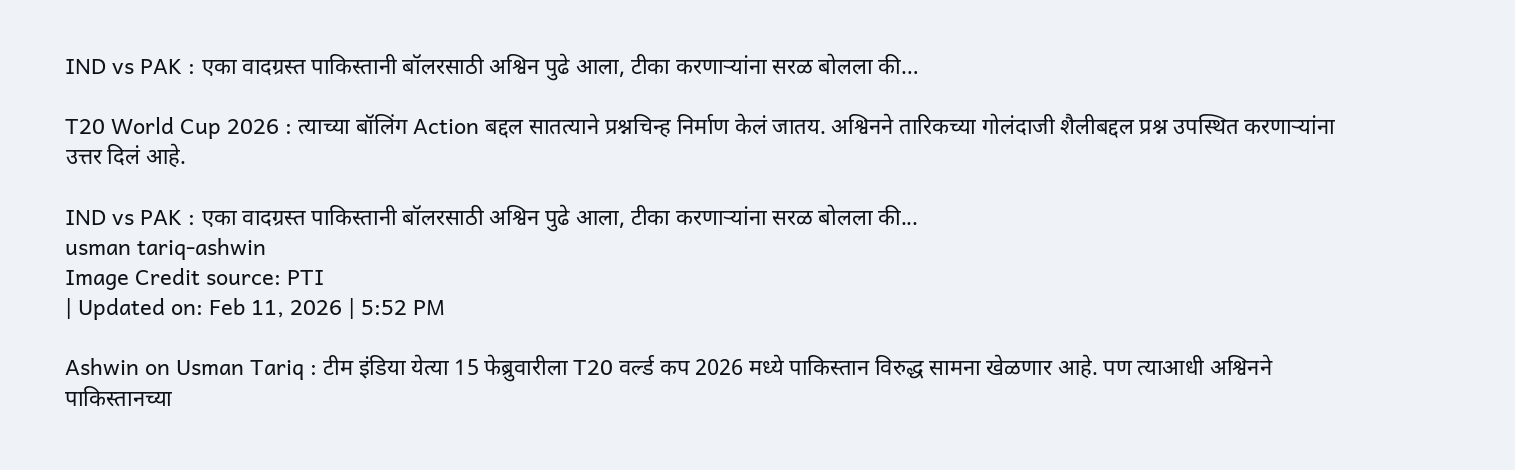IND vs PAK : एका वादग्रस्त पाकिस्तानी बॉलरसाठी अश्विन पुढे आला, टीका करणाऱ्यांना सरळ बोलला की…

T20 World Cup 2026 : त्याच्या बॉलिंग Action बद्दल सातत्याने प्रश्नचिन्ह निर्माण केलं जातय. अश्विनने तारिकच्या गोलंदाजी शैलीबद्दल प्रश्न उपस्थित करणाऱ्यांना उत्तर दिलं आहे.

IND vs PAK : एका वादग्रस्त पाकिस्तानी बॉलरसाठी अश्विन पुढे आला, टीका करणाऱ्यांना सरळ बोलला की...
usman tariq-ashwin
Image Credit source: PTI
| Updated on: Feb 11, 2026 | 5:52 PM

Ashwin on Usman Tariq : टीम इंडिया येत्या 15 फेब्रुवारीला T20 वर्ल्ड कप 2026 मध्ये पाकिस्तान विरुद्ध सामना खेळणार आहे. पण त्याआधी अश्विनने पाकिस्तानच्या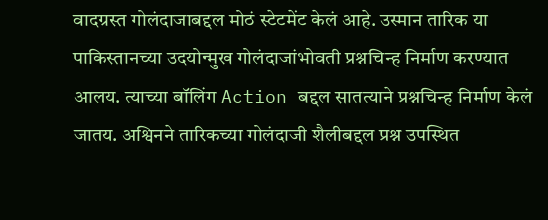वादग्रस्त गोलंदाजाबद्दल मोठं स्टेटमेंट केलं आहे. उस्मान तारिक या पाकिस्तानच्या उदयोन्मुख गोलंदाजांभोवती प्रश्नचिन्ह निर्माण करण्यात आलय. त्याच्या बॉलिंग Action बद्दल सातत्याने प्रश्नचिन्ह निर्माण केलं जातय. अश्विनने तारिकच्या गोलंदाजी शैलीबद्दल प्रश्न उपस्थित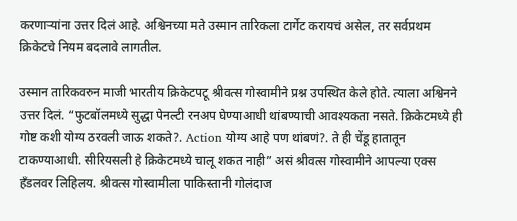करणाऱ्यांना उत्तर दिलं आहे. अश्विनच्या मते उस्मान तारिकला टार्गेट करायचं असेल, तर सर्वप्रथम क्रिकेटचे नियम बदलावे लागतील.

उस्मान तारिकवरुन माजी भारतीय क्रिकेटपटू श्रीवत्स गोस्वामीने प्रश्न उपस्थित केले होते. त्याला अश्विनने उत्तर दिलं. “फुटबॉलमध्ये सुद्धा पेनल्टी रनअप घेण्याआधी थांबण्याची आवश्यकता नसते. क्रिकेटमध्ये ही गोष्ट कशी योग्य ठरवली जाऊ शकते?. Action योग्य आहे पण थांबणं?. ते ही चेंडू हातातून टाकण्याआधी. सीरियसली हे क्रिकेटमध्ये चालू शकत नाही” असं श्रीवत्स गोस्वामीने आपल्या एक्स हँडलवर लिहिलय. श्रीवत्स गोस्वामीला पाकिस्तानी गोलंदाज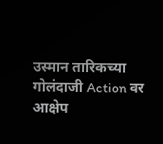उस्मान तारिकच्या गोलंदाजी Action वर आक्षेप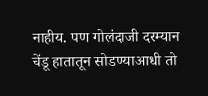नाहीय. पण गोलंदाजी दरम्यान चेंडू हातातून सोडण्याआधी तो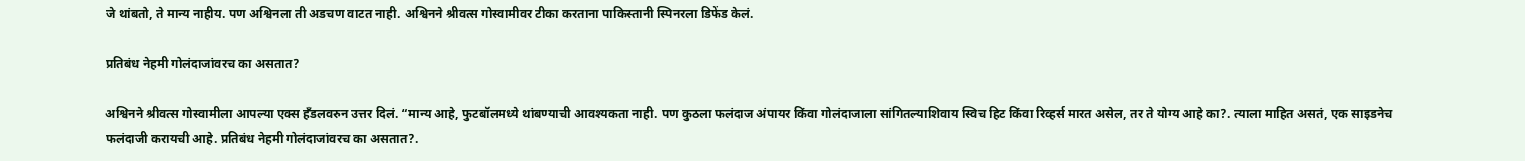जे थांबतो, ते मान्य नाहीय. पण अश्विनला ती अडचण वाटत नाही. अश्विनने श्रीवत्स गोस्वामीवर टीका करताना पाकिस्तानी स्पिनरला डिफेंड केलं.

प्रतिबंध नेहमी गोलंदाजांवरच का असतात?

अश्विनने श्रीवत्स गोस्वामीला आपल्या एक्स हँडलवरुन उत्तर दिलं. “मान्य आहे, फुटबॉलमध्ये थांबण्याची आवश्यकता नाही. पण कुठला फलंदाज अंपायर किंवा गोलंदाजाला सांगितल्याशिवाय स्विच हिट किंवा रिव्हर्स मारत असेल, तर ते योग्य आहे का?. त्याला माहित असतं, एक साइडनेच फलंदाजी करायची आहे. प्रतिबंध नेहमी गोलंदाजांवरच का असतात?.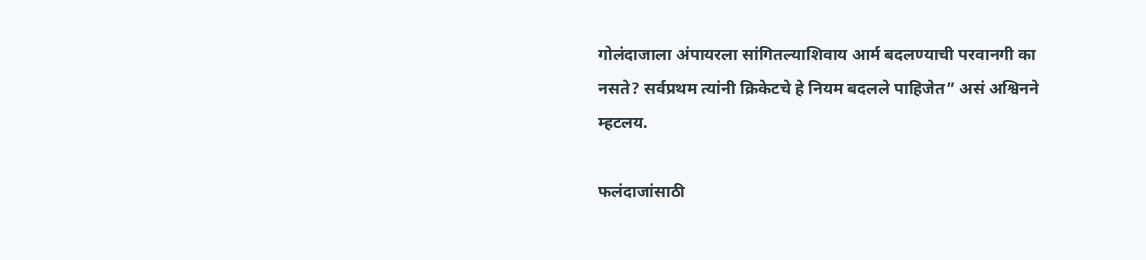गोलंदाजाला अंपायरला सांगितल्याशिवाय आर्म बदलण्याची परवानगी का नसते? सर्वप्रथम त्यांनी क्रिकेटचे हे नियम बदलले पाहिजेत” असं अश्विनने म्हटलय.

फलंदाजांसाठी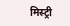मिस्ट्री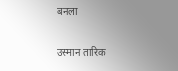बनला

उस्मान तारिक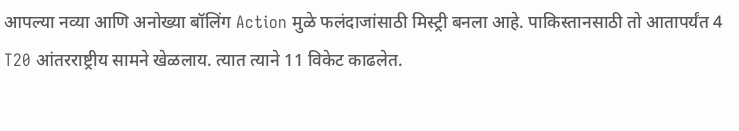आपल्या नव्या आणि अनोख्या बॉलिंग Action मुळे फलंदाजांसाठी मिस्ट्री बनला आहे. पाकिस्तानसाठी तो आतापर्यंत 4 T20 आंतरराष्ट्रीय सामने खेळलाय. त्यात त्याने 11 विकेट काढलेत.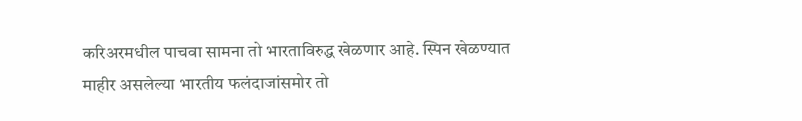करिअरमधील पाचवा सामना तो भारताविरुद्ध खेळणार आहे. स्पिन खेळण्यात माहीर असलेल्या भारतीय फलंदाजांसमोर तो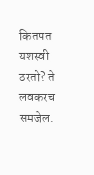कितपत यशस्वी ठरतो? ते लवकरच समजेल.